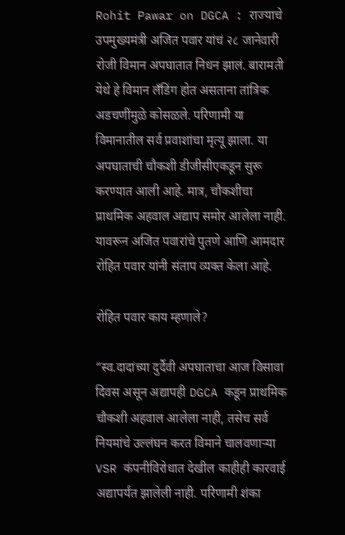Rohit Pawar on DGCA : राज्याचे उपमुख्यमंत्री अजित पवार यांचं २८ जानेवारी रोजी विमान अपघातात निधन झालं. बारामती येथे हे विमान लँडिंग होत असताना तांत्रिक अडचणींमुळे कोसळले. परिणामी या विमानातील सर्व प्रवाशांचा मृत्यू झाला. या अपघाताची चौकशी डीजीसीएकडून सुरू करण्यात आली आहे. मात्र, चौकशीचा प्राथमिक अहवाल अद्याप समोर आलेला नाही. यावरून अजित पवारांचे पुतणे आणि आमदार रोहित पवार यांनी संताप व्यक्त केला आहे.

रोहित पवार काय म्हणाले?

“स्व.दादांच्या दुर्दैवी अपघाताचा आज विसावा दिवस असून अद्यापही DGCA कडून प्राथमिक चौकशी अहवाल आलेला नाही, तसेच सर्व नियमांचे उल्लंघन करत विमाने चालवणाऱ्या VSR कंपनीविरोधात देखील काहीही कारवाई अद्यापर्यंत झालेली नाही. परिणामी शंका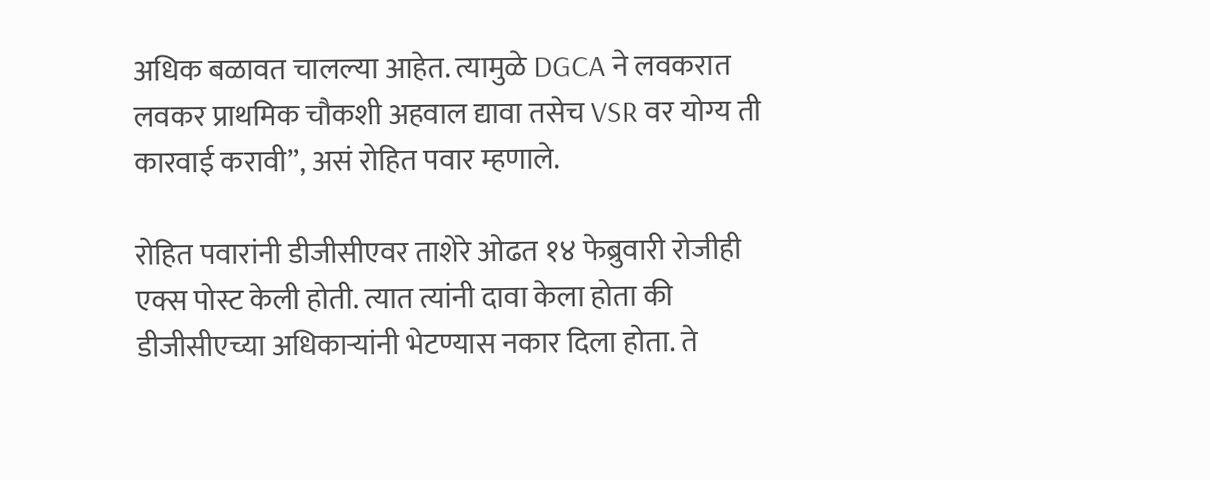अधिक बळावत चालल्या आहेत. त्यामुळे DGCA ने लवकरात लवकर प्राथमिक चौकशी अहवाल द्यावा तसेच VSR वर योग्य ती कारवाई करावी”, असं रोहित पवार म्हणाले.

रोहित पवारांनी डीजीसीएवर ताशेरे ओढत १४ फेब्रुवारी रोजीही एक्स पोस्ट केली होती. त्यात त्यांनी दावा केला होता की डीजीसीएच्या अधिकाऱ्यांनी भेटण्यास नकार दिला होता. ते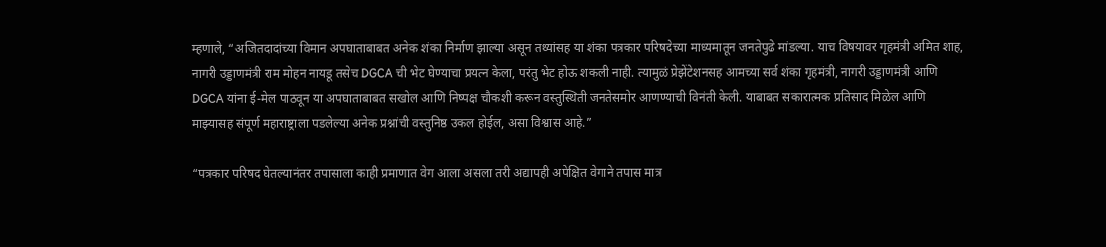म्हणाले, “अजितदादांच्या विमान अपघाताबाबत अनेक शंका निर्माण झाल्या असून तथ्यांसह या शंका पत्रकार परिषदेच्या माध्यमातून जनतेपुढे मांडल्या. याच विषयावर गृहमंत्री अमित शाह, नागरी उड्डाणमंत्री राम मोहन नायडू तसेच DGCA ची भेट घेण्याचा प्रयत्न केला, परंतु भेट होऊ शकली नाही. त्यामुळं प्रेझेंटेशनसह आमच्या सर्व शंका गृहमंत्री, नागरी उड्डाणमंत्री आणि DGCA यांना ई-मेल पाठवून या अपघाताबाबत सखोल आणि निष्पक्ष चौकशी करून वस्तुस्थिती जनतेसमोर आणण्याची विनंती केली. याबाबत सकारात्मक प्रतिसाद मिळेल आणि माझ्यासह संपूर्ण महाराष्ट्राला पडलेल्या अनेक प्रश्नांची वस्तुनिष्ठ उकल होईल, असा विश्वास आहे.”

“पत्रकार परिषद घेतल्यानंतर तपासाला काही प्रमाणात वेग आला असला तरी अद्यापही अपेक्षित वेगाने तपास मात्र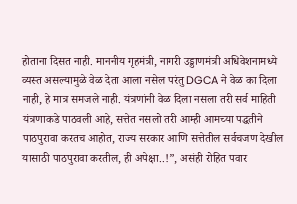होताना दिसत नाही. माननीय गृहमंत्री, नागरी उड्डाणमंत्री अधिवेशनामध्ये व्यस्त असल्यामुळे वेळ देता आला नसेल परंतु DGCA ने वेळ का दिला नाही, हे मात्र समजले नाही. यंत्रणांनी वेळ दिला नसला तरी सर्व माहिती यंत्रणाकडे पाठवली आहे, सत्तेत नसलो तरी आम्ही आमच्या पद्धतीने पाठपुरावा करतच आहोत, राज्य सरकार आणि सत्तेतील सर्वचजण देखील यासाठी पाठपुरावा करतील, ही अपेक्षा..!”, असंही रोहित पवार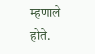म्हणाले होते.